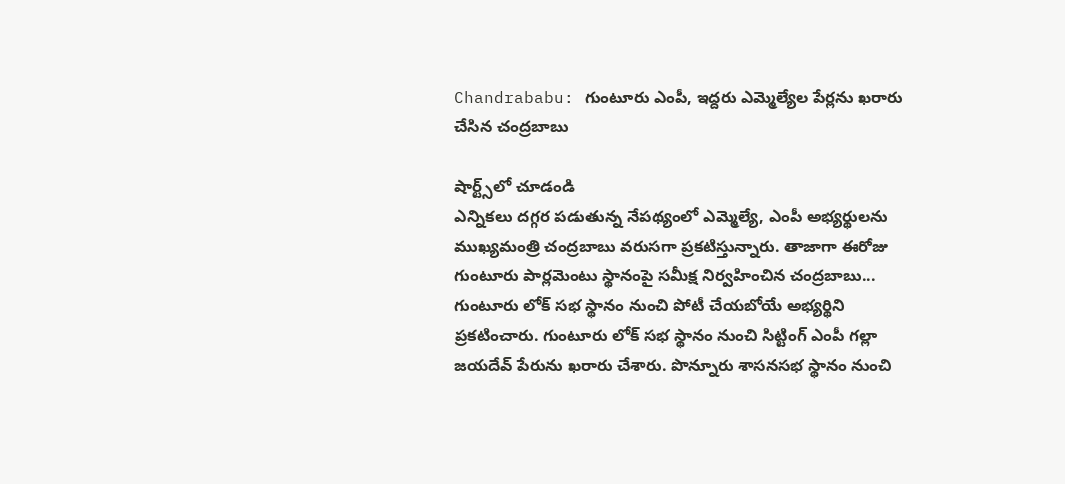Chandrababu: గుంటూరు ఎంపీ, ఇద్దరు ఎమ్మెల్యేల పేర్లను ఖరారు చేసిన చంద్రబాబు

షార్ట్స్‌లో చూడండి
ఎన్నికలు దగ్గర పడుతున్న నేపథ్యంలో ఎమ్మెల్యే, ఎంపీ అభ్యర్థులను ముఖ్యమంత్రి చంద్రబాబు వరుసగా ప్రకటిస్తున్నారు. తాజాగా ఈరోజు గుంటూరు పార్లమెంటు స్థానంపై సమీక్ష నిర్వహించిన చంద్రబాబు... గుంటూరు లోక్ సభ స్థానం నుంచి పోటీ చేయబోయే అభ్యర్థిని ప్రకటించారు. గుంటూరు లోక్ సభ స్థానం నుంచి సిట్టింగ్ ఎంపీ గల్లా జయదేవ్ పేరును ఖరారు చేశారు. పొన్నూరు శాసనసభ స్థానం నుంచి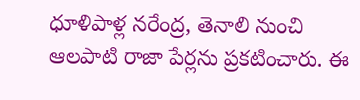ధూళిపాళ్ల నరేంద్ర, తెనాలి నుంచి ఆలపాటి రాజా పేర్లను ప్రకటించారు. ఈ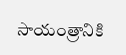సాయంత్రానికి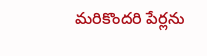మరికొందరి పేర్లను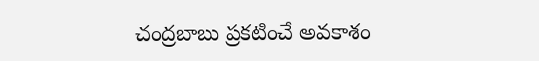చంద్రబాబు ప్రకటించే అవకాశం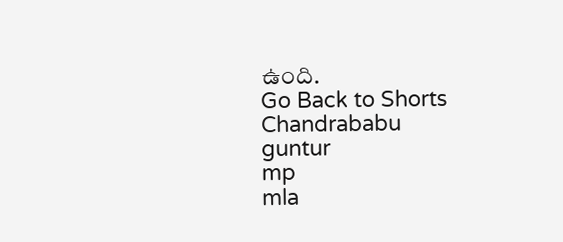ఉంది.
Go Back to Shorts
Chandrababu
guntur
mp
mla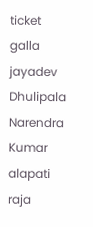ticket
galla jayadev
Dhulipala Narendra Kumar
alapati raja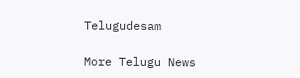Telugudesam

More Telugu News